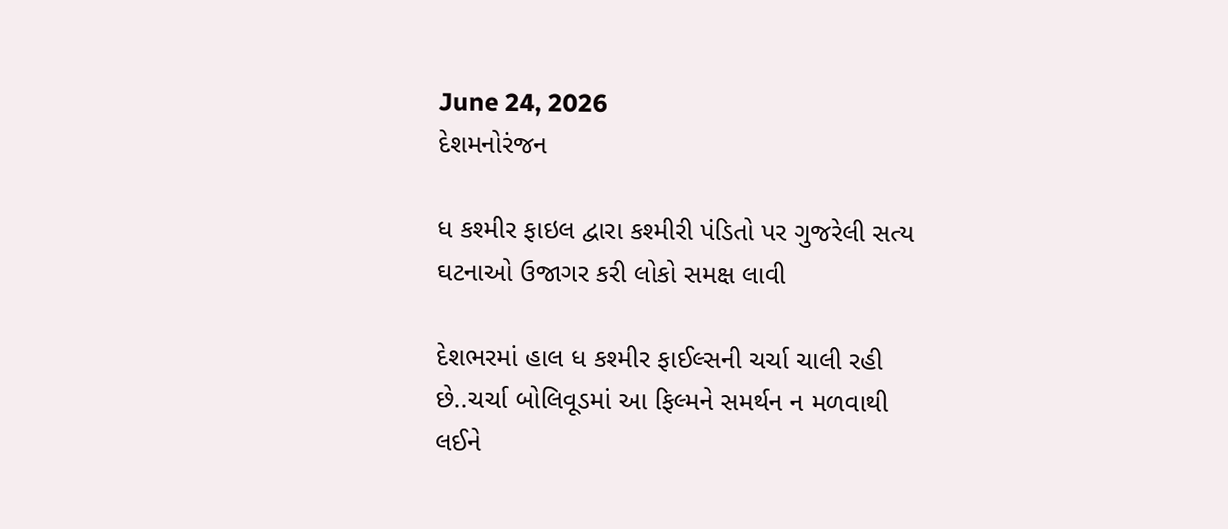June 24, 2026
દેશમનોરંજન

ધ કશ્મીર ફાઇલ દ્વારા કશ્મીરી પંડિતો પર ગુજરેલી સત્ય ઘટનાઓ ઉજાગર કરી લોકો સમક્ષ લાવી

દેશભરમાં હાલ ધ કશ્મીર ફાઈલ્સની ચર્ચા ચાલી રહી છે..ચર્ચા બોલિવૂડમાં આ ફિલ્મને સમર્થન ન મળવાથી લઈને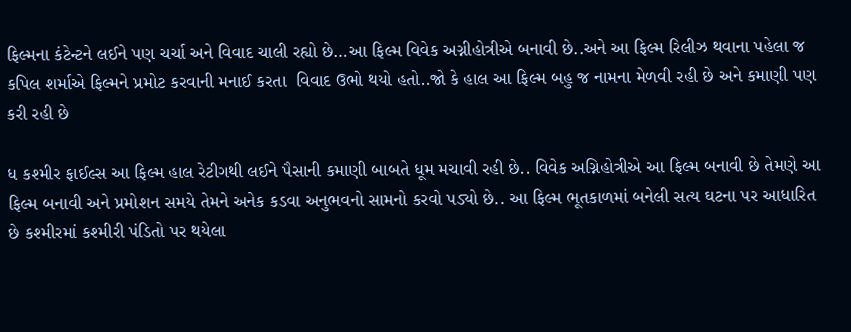ફિલ્મના કંટેન્ટને લઈને પણ ચર્ચા અને વિવાદ ચાલી રહ્યો છે…આ ફિલ્મ વિવેક અગ્નીહોત્રીએ બનાવી છે..અને આ ફિલ્મ રિલીઝ થવાના પહેલા જ કપિલ શર્માએ ફિલ્મને પ્રમોટ કરવાની મનાઈ કરતા  વિવાદ ઉભો થયો હતો..જો કે હાલ આ ફિલ્મ બહુ જ નામના મેળવી રહી છે અને કમાણી પણ કરી રહી છે

ધ કશ્મીર ફાઈલ્સ આ ફિલ્મ હાલ રેટીગથી લઈને પૈસાની કમાણી બાબતે ધૂમ મચાવી રહી છે.. વિવેક અગ્નિહોત્રીએ આ ફિલ્મ બનાવી છે તેમણે આ ફિલ્મ બનાવી અને પ્રમોશન સમયે તેમને અનેક કડવા અનુભવનો સામનો કરવો પડ્યો છે.. આ ફિલ્મ ભૂતકાળમાં બનેલી સત્ય ઘટના પર આધારિત છે કશ્મીરમાં કશ્મીરી પંડિતો પર થયેલા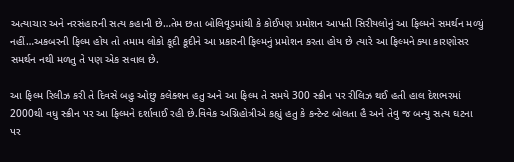અત્યાચાર અને નરસંહારની સત્ય કહાની છે…તેમ છતા બોલિવૂડમાંથી કે કોઈપણ પ્રમોશન આપતી સિરીયલોનું આ ફિલ્મને સમર્થન મળ્યું નહીં…અકબરની ફિલ્મ હોય તો તમામ લોકો કૂદી કૂદીને આ પ્રકારની ફિલ્મનું પ્રમોશન કરતા હોય છે ત્યારે આ ફિલ્મને ક્યા કારણોસર સમર્થન નથી મળતુ તે પણ એક સવાલ છે.

આ ફિલ્મ રિલીઝ કરી તે દિવસે બહુ ઓછુ કલેક્શન હતુ અને આ ફિલ્મ તે સમયે 300 સ્ક્રીન પર રીલિઝ થઈ હતી હાલ દેશભરમાં 2000થી વધુ સ્ક્રીન પર આ ફિલ્મને દર્શાવાઈ રહી છે.વિવેક અગ્નિહોત્રીએ કહ્યું હતુ કે કન્ટેન્ટ બોલતા હૈ અને તેવુ જ બન્યુ સત્ય ઘટના પર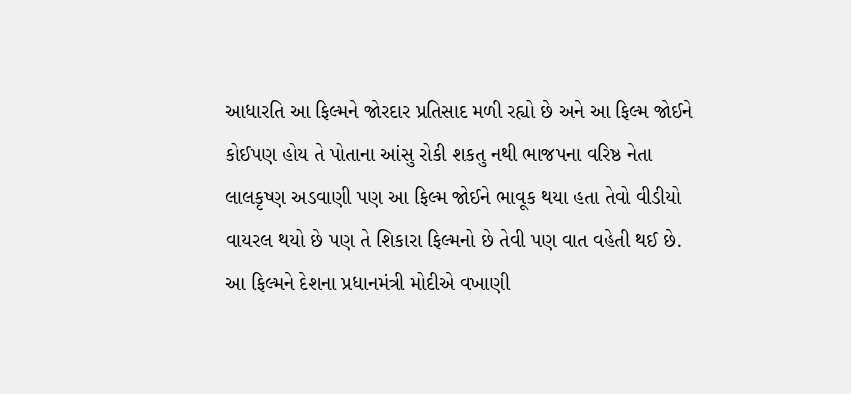આધારતિ આ ફિલ્મને જોરદાર પ્રતિસાદ મળી રહ્યો છે અને આ ફિલ્મ જોઈને કોઈપણ હોય તે પોતાના આંસુ રોકી શકતુ નથી ભાજપના વરિષ્ઠ નેતા લાલકૃષ્ણ અડવાણી પણ આ ફિલ્મ જોઈને ભાવૂક થયા હતા તેવો વીડીયો વાયરલ થયો છે પણ તે શિકારા ફિલ્મનો છે તેવી પણ વાત વહેતી થઈ છે. આ ફિલ્મને દેશના પ્રધાનમંત્રી મોદીએ વખાણી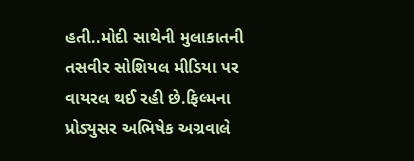હતી..મોદી સાથેની મુલાકાતની તસવીર સોશિયલ મીડિયા પર વાયરલ થઈ રહી છે.ફિલ્મના પ્રોડ્યુસર અભિષેક અગ્રવાલે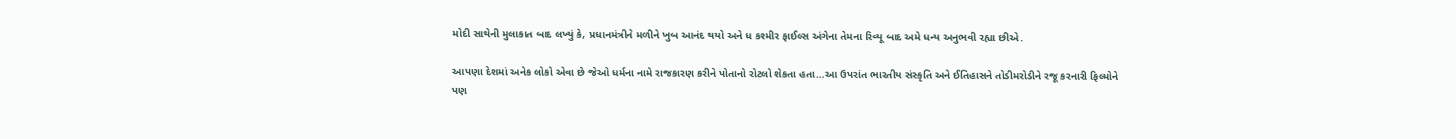મોદી સાથેની મુલાકાત બાદ લખ્યું કે, પ્રધાનમંત્રીને મળીને ખુબ આનંદ થયો અને ધ કશ્મીર ફાઈલ્સ અંગેના તેમના રિવ્યૂ બાદ અમે ધન્ય અનુભવી રહ્યા છીએ.

આપણા દેશમાં અનેક લોકો એવા છે જેઓ ધર્મના નામે રાજકારણ કરીને પોતાનો રોટલો શેકતા હતા…આ ઉપરાંત ભારતીય સંસ્કૃતિ અને ઈતિહાસને તોડીમરોડીને રજૂ કરનારી ફિલ્મોને પણ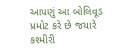આપણું આ બોલિવૂડ પ્રમોટ કરે છે જયારે કશ્મીરી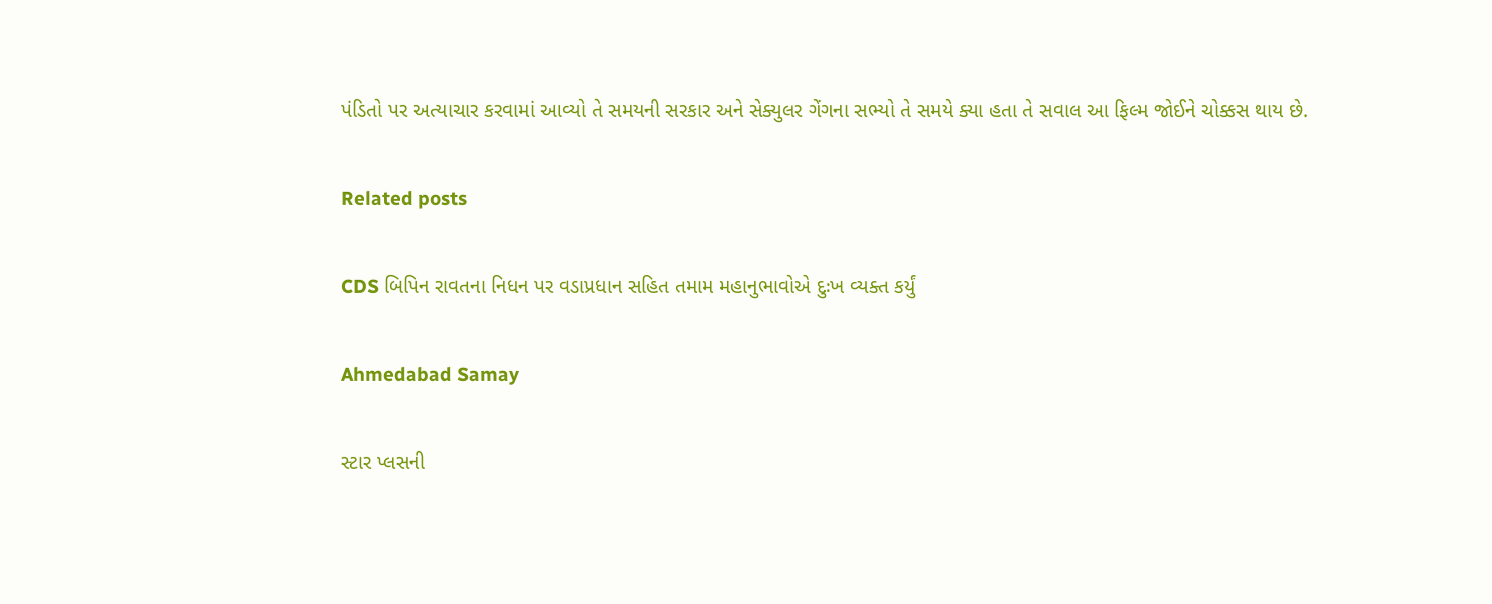પંડિતો પર અત્યાચાર કરવામાં આવ્યો તે સમયની સરકાર અને સેક્યુલર ગેંગના સભ્યો તે સમયે ક્યા હતા તે સવાલ આ ફિલ્મ જોઈને ચોક્કસ થાય છે.

Related posts

CDS બિપિન રાવતના નિધન પર વડાપ્રધાન સહિત તમામ મહાનુભાવોએ દુઃખ વ્યક્ત કર્યું

Ahmedabad Samay

સ્‍ટાર પ્‍લસની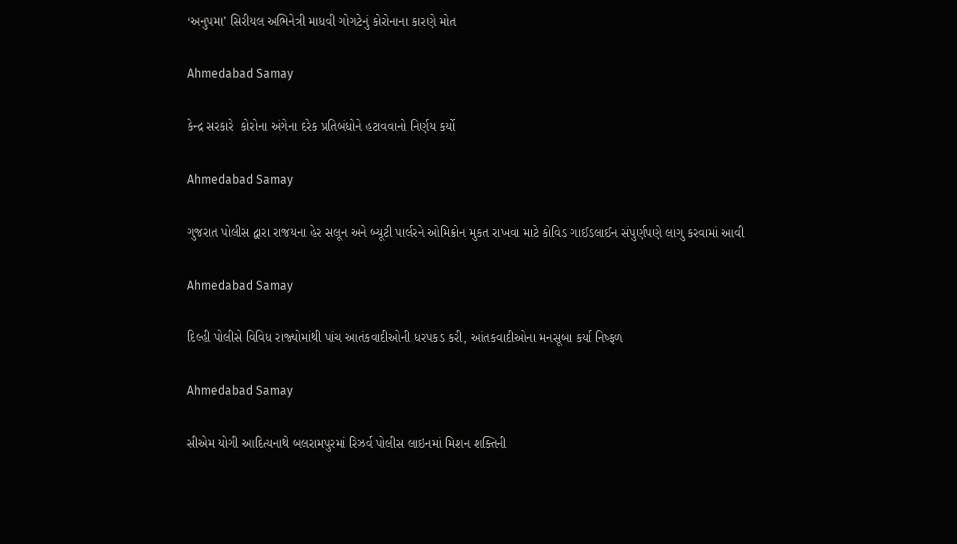‘અનુપમા’ સિરીયલ અભિનેત્રી માધવી ગોગટેનું કોરોનાના કારણે મોત

Ahmedabad Samay

કેન્દ્ર સરકારે  કોરોના અંગેના દરેક પ્રતિબંધોને હટાવવાનો નિર્ણય કર્યો

Ahmedabad Samay

ગુજરાત પોલીસ દ્વારા રાજયના હેર સલૂન અને બ્યૂટી પાર્લરને ઓમિક્રોન મુકત રાખવા માટે કોવિડ ગાઈડલાઈન સંપુર્ણપણે લાગુ કરવામાં આવી

Ahmedabad Samay

દિલ્‍હી પોલીસે વિવિધ રાજ્‍યોમાંથી પાંચ આતંકવાદીઓની ધરપકડ કરી, આંતકવાદીઓના મનસૂબા કર્યા નિષ્ફળ

Ahmedabad Samay

સીએમ યોગી આદિત્યનાથે બલરામપુરમાં રિઝર્વ પોલીસ લાઇનમાં મિશન શક્તિની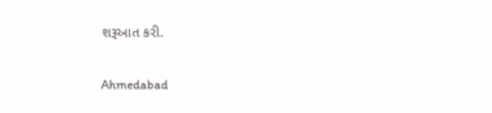શરૂઆત કરી.

Ahmedabad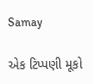Samay

એક ટિપ્પણી મૂકો